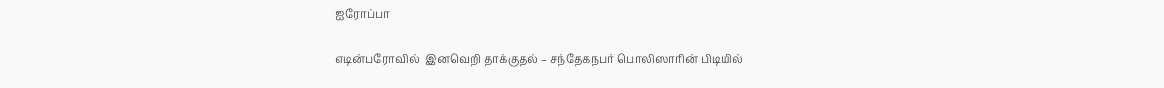ஐரோப்பா

எடின்பரோவில்  இனவெறி தாக்குதல் – சந்தேகநபர் பொலிஸாரின் பிடியில்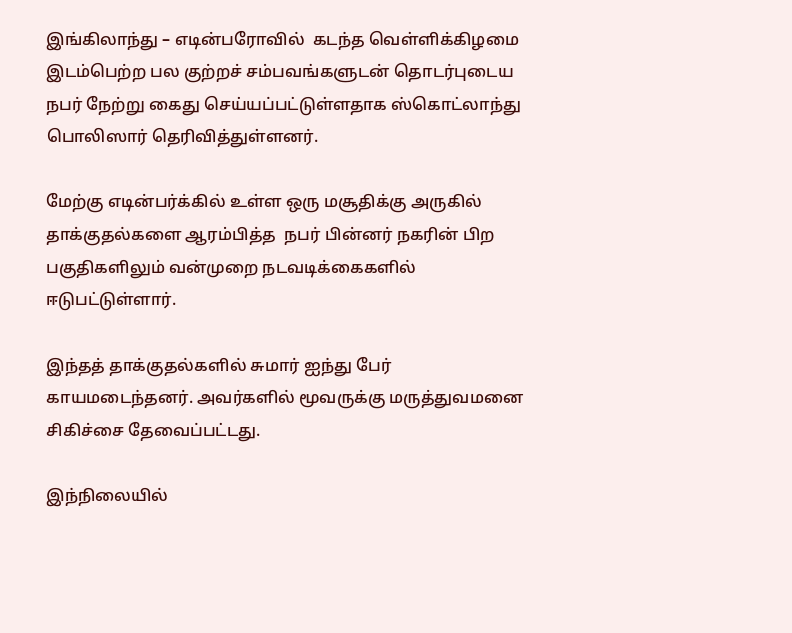இங்கிலாந்து – எடின்பரோவில்  கடந்த வெள்ளிக்கிழமை இடம்பெற்ற பல குற்றச் சம்பவங்களுடன் தொடர்புடைய நபர் நேற்று கைது செய்யப்பட்டுள்ளதாக ஸ்கொட்லாந்து பொலிஸார் தெரிவித்துள்ளனர்.

மேற்கு எடின்பர்க்கில் உள்ள ஒரு மசூதிக்கு அருகில் தாக்குதல்களை ஆரம்பித்த  நபர் பின்னர் நகரின் பிற பகுதிகளிலும் வன்முறை நடவடிக்கைகளில் ஈடுபட்டுள்ளார்.

இந்தத் தாக்குதல்களில் சுமார் ஐந்து பேர் காயமடைந்தனர். அவர்களில் மூவருக்கு மருத்துவமனை சிகிச்சை தேவைப்பட்டது.

இந்நிலையில்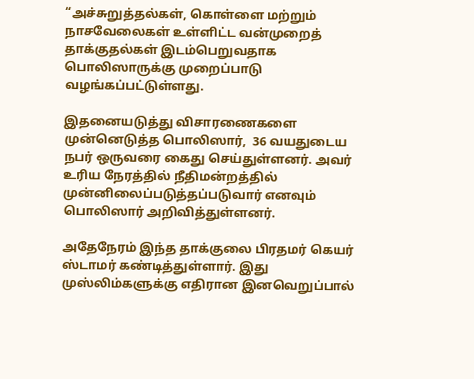“அச்சுறுத்தல்கள், கொள்ளை மற்றும் நாசவேலைகள் உள்ளிட்ட வன்முறைத் தாக்குதல்கள் இடம்பெறுவதாக பொலிஸாருக்கு முறைப்பாடு வழங்கப்பட்டுள்ளது.

இதனையடுத்து விசாரணைகளை முன்னெடுத்த பொலிஸார்,  36 வயதுடைய நபர் ஒருவரை கைது செய்துள்ளனர். அவர் உரிய நேரத்தில் நீதிமன்றத்தில் முன்னிலைப்படுத்தப்படுவார் எனவும் பொலிஸார் அறிவித்துள்ளனர்.

அதேநேரம் இந்த தாக்குலை பிரதமர் கெயர் ஸ்டாமர் கண்டித்துள்ளார். இது முஸ்லிம்களுக்கு எதிரான இனவெறுப்பால்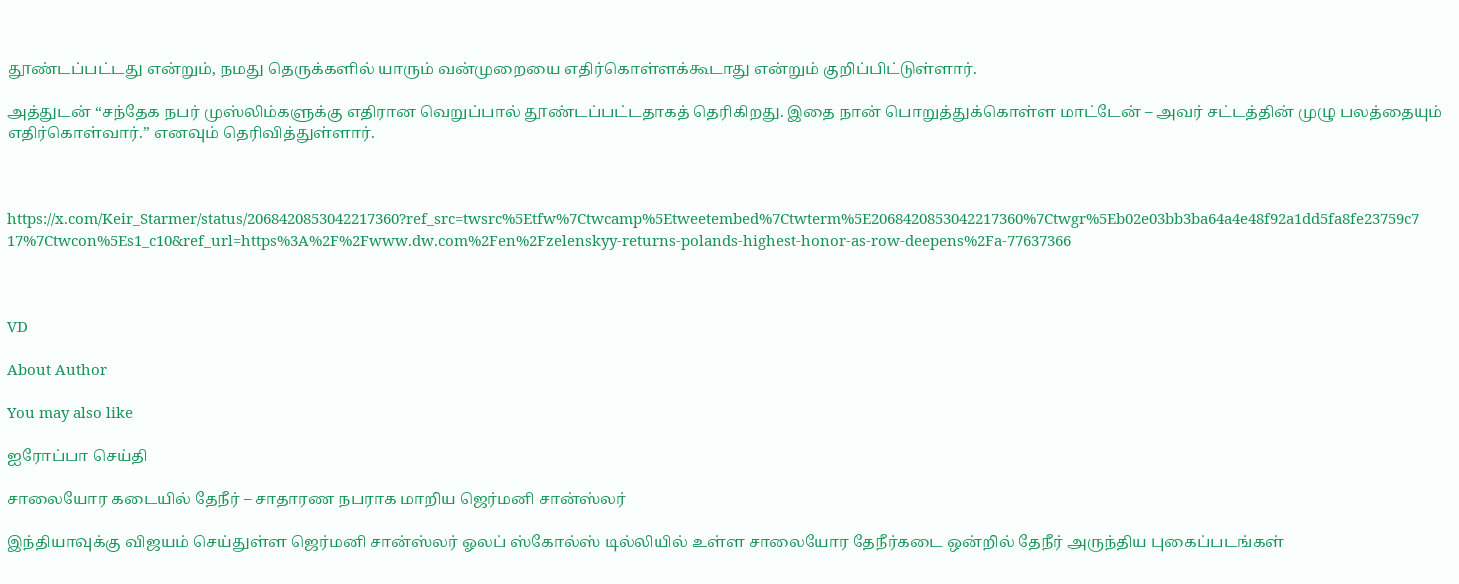தூண்டப்பட்டது என்றும், நமது தெருக்களில் யாரும் வன்முறையை எதிர்கொள்ளக்கூடாது என்றும் குறிப்பிட்டுள்ளார்.

அத்துடன் “சந்தேக நபர் முஸ்லிம்களுக்கு எதிரான வெறுப்பால் தூண்டப்பட்டதாகத் தெரிகிறது. இதை நான் பொறுத்துக்கொள்ள மாட்டேன் – அவர் சட்டத்தின் முழு பலத்தையும் எதிர்கொள்வார்.” எனவும் தெரிவித்துள்ளார்.



https://x.com/Keir_Starmer/status/2068420853042217360?ref_src=twsrc%5Etfw%7Ctwcamp%5Etweetembed%7Ctwterm%5E2068420853042217360%7Ctwgr%5Eb02e03bb3ba64a4e48f92a1dd5fa8fe23759c717%7Ctwcon%5Es1_c10&ref_url=https%3A%2F%2Fwww.dw.com%2Fen%2Fzelenskyy-returns-polands-highest-honor-as-row-deepens%2Fa-77637366



VD

About Author

You may also like

ஐரோப்பா செய்தி

சாலையோர கடையில் தேநீர் – சாதாரண நபராக மாறிய ஜெர்மனி சான்ஸ்லர்

இந்தியாவுக்கு விஜயம் செய்துள்ள ஜெர்மனி சான்ஸ்லர் ஓலப் ஸ்கோல்ஸ் டில்லியில் உள்ள சாலையோர தேநீர்கடை ஒன்றில் தேநீர் அருந்திய புகைப்படங்கள்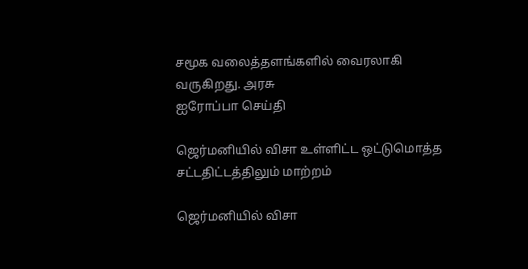சமூக வலைத்தளங்களில் வைரலாகி வருகிறது. அரசு
ஐரோப்பா செய்தி

ஜெர்மனியில் விசா உள்ளிட்ட ஒட்டுமொத்த சட்டதிட்டத்திலும் மாற்றம்

ஜெர்மனியில் விசா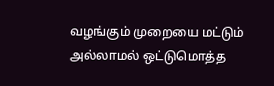வழங்கும் முறையை மட்டும் அல்லாமல் ஒட்டுமொத்த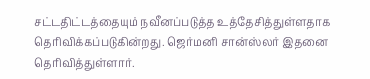சட்டதிட்டத்தையும் நவீனப்படுத்த உத்தேசித்துள்ளதாக தெரிவிக்கப்படுகின்றது. ஜெர்மனி சான்ஸ்லர் இதனை தெரிவித்துள்ளார்.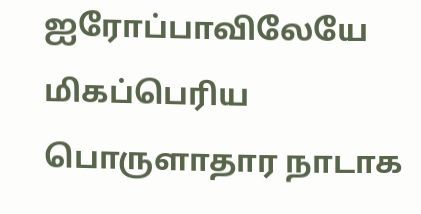ஐரோப்பாவிலேயே மிகப்பெரிய பொருளாதார நாடாக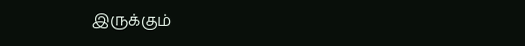இருக்கும்